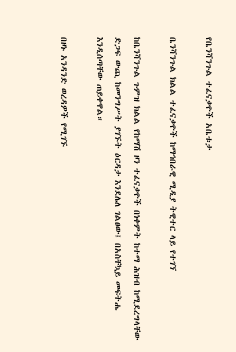የቤንሻንጉል ተፈናቃዮች አቤቱታ

ቤንሻንጉል ክልል ተፈናቃዮች ከማኅበራዊ ሚዲያ ትዊተር ላይ የተገኘ

ከቤንሻንጉል ጉምዝ ክልል የከማሽ ዞን ተፈናቃዮች በነቀምት ከተማ ሕዝብ ከሚደረግላቸው ድጋፍ ውጪ ከመንግሥት ያገኙት ዕርዳታ እንደሌለ ገልፀው፤ በአስቸኳይ መፍትሔ እንዲሰጣቸው ጠይቀዋል።

በዞኑ አንዳንድ ወረዳዎች የሚገኙ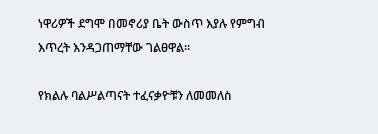ነዋሪዎች ደግሞ በመኖሪያ ቤት ውስጥ እያሉ የምግብ እጥረት እንዳጋጠማቸው ገልፀዋል።

የክልሉ ባልሥልጣናት ተፈናቃዮቹን ለመመለስ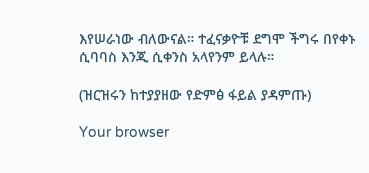እየሠራነው ብለውናል። ተፈናቃዮቹ ደግሞ ችግሩ በየቀኑ ሲባባስ እንጂ ሲቀንስ አላየንም ይላሉ።

(ዝርዝሩን ከተያያዘው የድምፅ ፋይል ያዳምጡ)

Your browser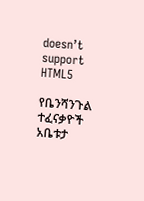doesn’t support HTML5

የቤንሻንጉል ተፈናቃዮች አቤቱታ